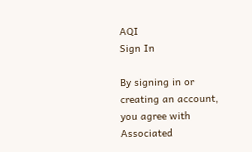AQI
Sign In

By signing in or creating an account, you agree with Associated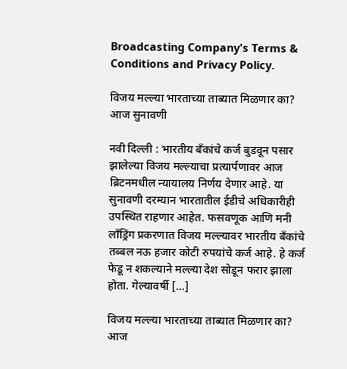Broadcasting Company's Terms & Conditions and Privacy Policy.

विजय मल्ल्या भारताच्या ताब्यात मिळणार का? आज सुनावणी

नवी दिल्ली : भारतीय बँकांचे कर्ज बुडवून पसार झालेल्या विजय मल्ल्याचा प्रत्यार्पणावर आज ब्रिटनमधील न्यायालय निर्णय देणार आहे. या सुनावणी दरम्यान भारतातील ईडीचे अधिकारीही उपस्थित राहणार आहेत. फसवणूक आणि मनी लॉंड्रिंग प्रकरणात विजय मल्ल्यावर भारतीय बँकांचे तब्बल नऊ हजार कोटी रुपयांचे कर्ज आहे. हे कर्ज फेडू न शकल्याने मल्ल्या देश सोडून फरार झाला होता. गेल्यावर्षी […]

विजय मल्ल्या भारताच्या ताब्यात मिळणार का? आज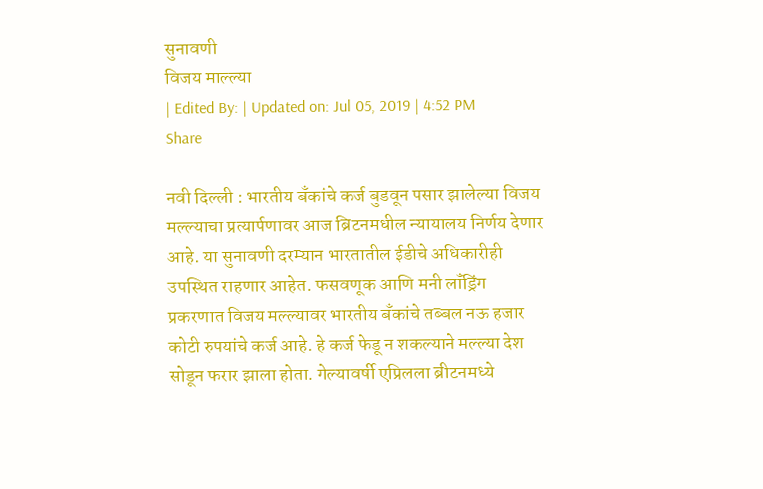सुनावणी
विजय माल्ल्या
| Edited By: | Updated on: Jul 05, 2019 | 4:52 PM
Share

नवी दिल्ली : भारतीय बँकांचे कर्ज बुडवून पसार झालेल्या विजय मल्ल्याचा प्रत्यार्पणावर आज ब्रिटनमधील न्यायालय निर्णय देणार आहे. या सुनावणी दरम्यान भारतातील ईडीचे अधिकारीही उपस्थित राहणार आहेत. फसवणूक आणि मनी लॉंड्रिंग प्रकरणात विजय मल्ल्यावर भारतीय बँकांचे तब्बल नऊ हजार कोटी रुपयांचे कर्ज आहे. हे कर्ज फेडू न शकल्याने मल्ल्या देश सोडून फरार झाला होता. गेल्यावर्षी एप्रिलला ब्रीटनमध्ये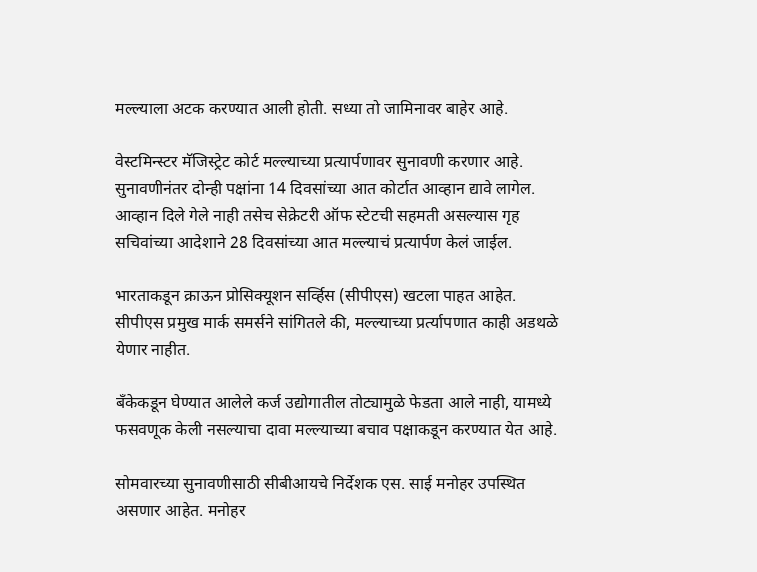मल्ल्याला अटक करण्यात आली होती. सध्या तो जामिनावर बाहेर आहे.

वेस्टमिन्स्टर मॅजिस्ट्रेट कोर्ट मल्ल्याच्या प्रत्यार्पणावर सुनावणी करणार आहे. सुनावणीनंतर दोन्ही पक्षांना 14 दिवसांच्या आत कोर्टात आव्हान द्यावे लागेल. आव्हान दिले गेले नाही तसेच सेक्रेटरी ऑफ स्टेटची सहमती असल्यास गृह सचिवांच्या आदेशाने 28 दिवसांच्या आत मल्ल्याचं प्रत्यार्पण केलं जाईल.

भारताकडून क्राऊन प्रोसिक्यूशन सर्व्हिस (सीपीएस) खटला पाहत आहेत. सीपीएस प्रमुख मार्क समर्सने सांगितले की, मल्ल्याच्या प्रर्त्यापणात काही अडथळे येणार नाहीत.

बँकेकडून घेण्यात आलेले कर्ज उद्योगातील तोट्यामुळे फेडता आले नाही, यामध्ये फसवणूक केली नसल्याचा दावा मल्ल्याच्या बचाव पक्षाकडून करण्यात येत आहे.

सोमवारच्या सुनावणीसाठी सीबीआयचे निर्देशक एस. साई मनोहर उपस्थित असणार आहेत. मनोहर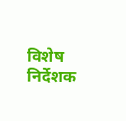विशेष निर्देशक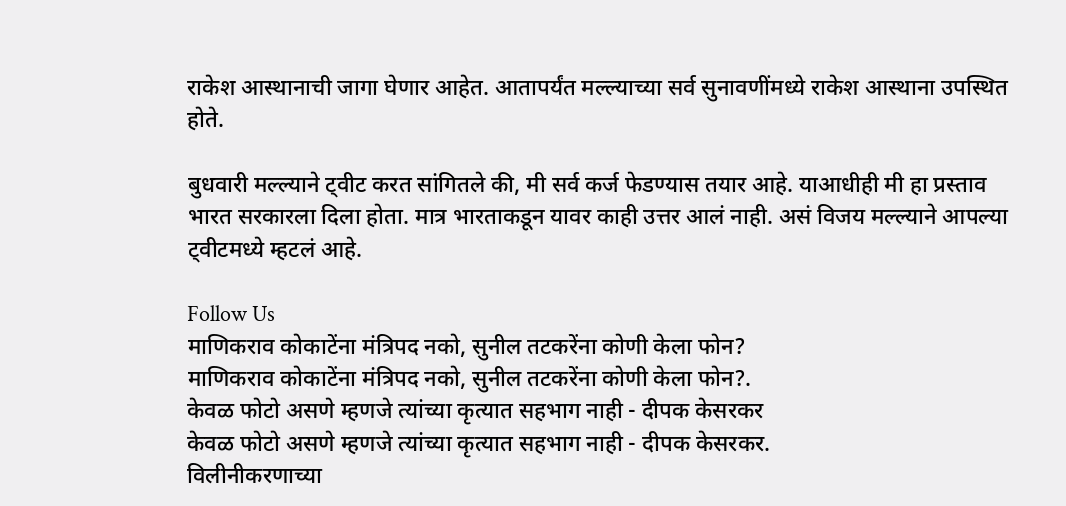राकेश आस्थानाची जागा घेणार आहेत. आतापर्यंत मल्ल्याच्या सर्व सुनावणींमध्ये राकेश आस्थाना उपस्थित होते.

बुधवारी मल्ल्याने ट्वीट करत सांगितले की, मी सर्व कर्ज फेडण्यास तयार आहे. याआधीही मी हा प्रस्ताव भारत सरकारला दिला होता. मात्र भारताकडून यावर काही उत्तर आलं नाही. असं विजय मल्ल्याने आपल्या ट्वीटमध्ये म्हटलं आहे.

Follow Us
माणिकराव कोकाटेंना मंत्रिपद नको, सुनील तटकरेंना कोणी केला फोन?
माणिकराव कोकाटेंना मंत्रिपद नको, सुनील तटकरेंना कोणी केला फोन?.
केवळ फोटो असणे म्हणजे त्यांच्या कृत्यात सहभाग नाही - दीपक केसरकर
केवळ फोटो असणे म्हणजे त्यांच्या कृत्यात सहभाग नाही - दीपक केसरकर.
विलीनीकरणाच्या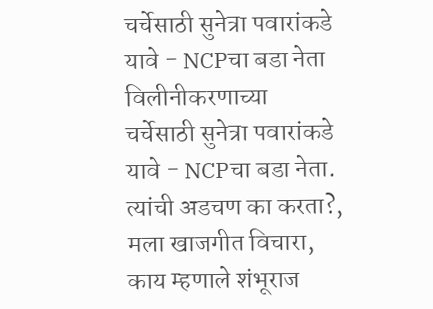चर्चेसाठी सुनेत्रा पवारांकडे यावे - NCPचा बडा नेता
विलीनीकरणाच्या चर्चेसाठी सुनेत्रा पवारांकडे यावे - NCPचा बडा नेता.
त्यांची अडचण का करता?, मला खाजगीत विचारा, काय म्हणाले शंभूराज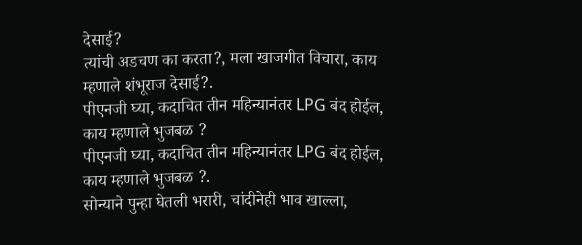देसाई?
त्यांची अडचण का करता?, मला खाजगीत विचारा, काय म्हणाले शंभूराज देसाई?.
पीएनजी घ्या, कदाचित तीन महिन्यानंतर LPG बंद होईल, काय म्हणाले भुजबळ ?
पीएनजी घ्या, कदाचित तीन महिन्यानंतर LPG बंद होईल, काय म्हणाले भुजबळ ?.
सोन्याने पुन्हा घेतली भरारी, चांदीनेही भाव खाल्ला,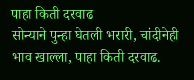पाहा किती दरवाढ
सोन्याने पुन्हा घेतली भरारी, चांदीनेही भाव खाल्ला, पाहा किती दरवाढ.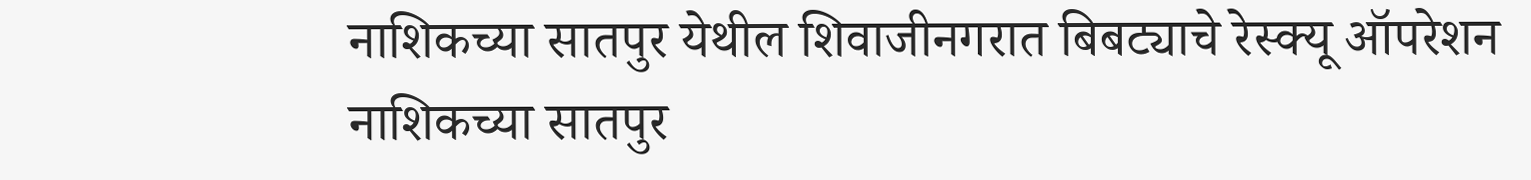नाशिकच्या सातपुर येथील शिवाजीनगरात बिबट्याचे रेस्क्यू ऑपरेशन
नाशिकच्या सातपुर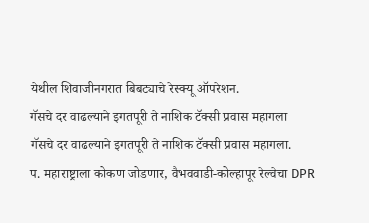येथील शिवाजीनगरात बिबट्याचे रेस्क्यू ऑपरेशन.
गॅसचे दर वाढल्याने इगतपूरी ते नाशिक टॅक्सी प्रवास महागला
गॅसचे दर वाढल्याने इगतपूरी ते नाशिक टॅक्सी प्रवास महागला.
प. महाराष्ट्राला कोकण जोडणार, वैभववाडी-कोल्हापूर रेल्वेचा DPR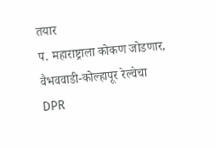तयार
प. महाराष्ट्राला कोकण जोडणार, वैभववाडी-कोल्हापूर रेल्वेचा DPR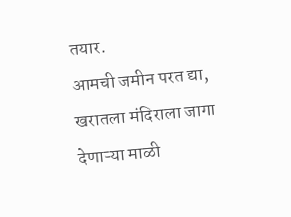तयार.
आमची जमीन परत द्या, खरातला मंदिराला जागा देणाऱ्या माळी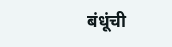बंधूंची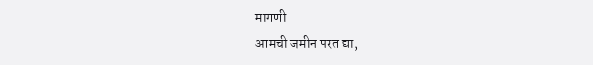मागणी
आमची जमीन परत द्या,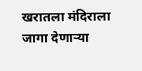खरातला मंदिराला जागा देणाऱ्या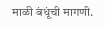माळी बंधूंची मागणी.